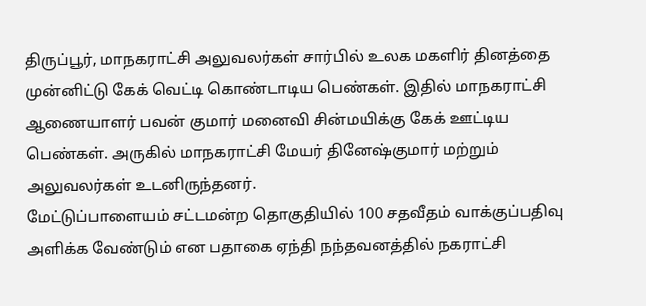திருப்பூர், மாநகராட்சி அலுவலர்கள் சார்பில் உலக மகளிர் தினத்தை முன்னிட்டு கேக் வெட்டி கொண்டாடிய பெண்கள். இதில் மாநகராட்சி ஆணையாளர் பவன் குமார் மனைவி சின்மயிக்கு கேக் ஊட்டிய பெண்கள். அருகில் மாநகராட்சி மேயர் தினேஷ்குமார் மற்றும் அலுவலர்கள் உடனிருந்தனர்.
மேட்டுப்பாளையம் சட்டமன்ற தொகுதியில் 100 சதவீதம் வாக்குப்பதிவு அளிக்க வேண்டும் என பதாகை ஏந்தி நந்தவனத்தில் நகராட்சி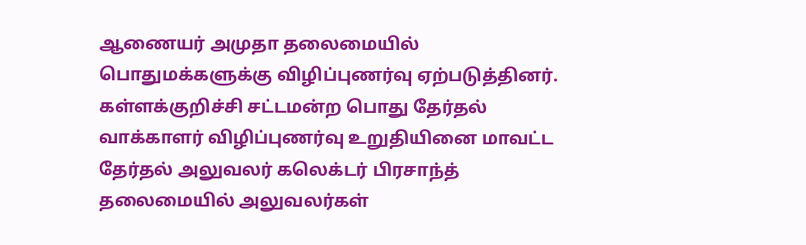ஆணையர் அமுதா தலைமையில் பொதுமக்களுக்கு விழிப்புணர்வு ஏற்படுத்தினர்.
கள்ளக்குறிச்சி சட்டமன்ற பொது தேர்தல் வாக்காளர் விழிப்புணர்வு உறுதியினை மாவட்ட தேர்தல் அலுவலர் கலெக்டர் பிரசாந்த் தலைமையில் அலுவலர்கள்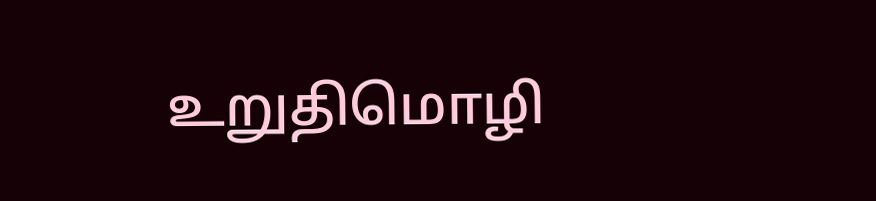உறுதிமொழி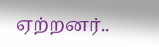ஏற்றனர்..